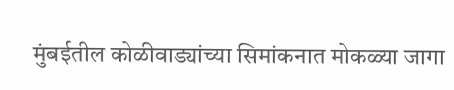मुंबईतील कोळीवाड्यांच्या सिमांकनात मोकळ्या जागा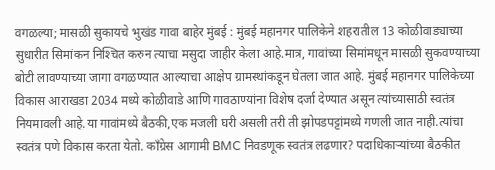वगळल्या; मासळी सुकायचे भुखंड गावा बाहेर मुंबई : मुंबई महानगर पालिकेने शहरातील 13 कोळीवाड्याच्या सुधारीत सिमांकन निश्‍चित करुन त्याचा मसुदा जाहीर केला आहे.मात्र, गावांच्या सिमांमधून मासळी सुकवण्याच्या बोटी लावण्याच्या जागा वगळण्यात आल्याचा आक्षेप ग्रामस्थांकडून घेतला जात आहे. मुंबई महानगर पालिकेच्या विकास आराखडा 2034 मध्ये कोळीवाडे आणि गावठाण्यांना विशेष दर्जा देण्यात असून त्यांच्यासाठी स्वतंत्र नियमावली आहे.या गावांमध्ये बैठकी,एक मजली घरी असली तरी ती झोपडपट्टांमध्ये गणली जात नाही.त्यांचा स्वतंत्र पणे विकास करता येतो. कॉंग्रेस आगामी BMC निवडणूक स्वतंत्र लढणार? पदाधिकाऱ्यांच्या बैठकीत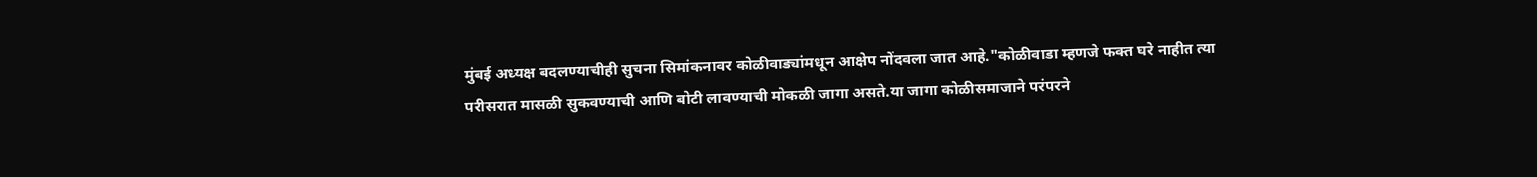मुंबई अध्यक्ष बदलण्याचीही सुचना सिमांकनावर कोळीवाड्यांमधून आक्षेप नोंदवला जात आहे."कोळीवाडा म्हणजे फक्त घरे नाहीत त्या परीसरात मासळी सुकवण्याची आणि बोटी लावण्याची मोकळी जागा असते.या जागा कोळीसमाजाने परंपरने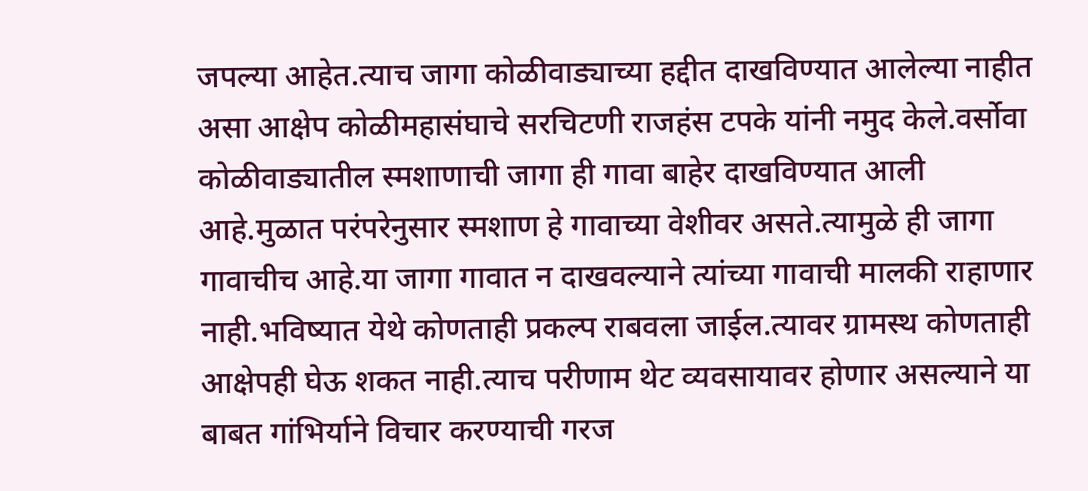जपल्या आहेत.त्याच जागा कोळीवाड्याच्या हद्दीत दाखविण्यात आलेल्या नाहीत असा आक्षेप कोळीमहासंघाचे सरचिटणी राजहंस टपके यांनी नमुद केले.वर्सोवा कोळीवाड्यातील स्मशाणाची जागा ही गावा बाहेर दाखविण्यात आली आहे.मुळात परंपरेनुसार स्मशाण हे गावाच्या वेशीवर असते.त्यामुळे ही जागा गावाचीच आहे.या जागा गावात न दाखवल्याने त्यांच्या गावाची मालकी राहाणार नाही.भविष्यात येथे कोणताही प्रकल्प राबवला जाईल.त्यावर ग्रामस्थ कोणताही आक्षेपही घेऊ शकत नाही.त्याच परीणाम थेट व्यवसायावर होणार असल्याने या बाबत गांभिर्याने विचार करण्याची गरज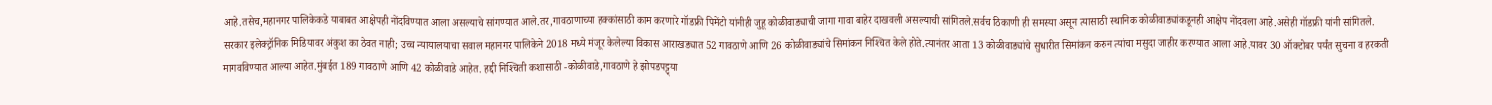आहे.तसेच,महानगर पालिकेकडे याबाबत आक्षेपही नोंदविण्यात आला असल्याचे सांगण्यात आले.तर,गावठाणाच्या हक्कांसाठी काम करणारे गॉडफ्री पिमेंटो यांनीही जुहू कोळीवाड्याची जागा गावा बाहेर दाखवली असल्याची सांगितले.सर्वच ठिकाणी ही समस्या असून त्यासाठी स्थानिक कोळीवाड्यांकडूनही आक्षेप नोंदवला आहे.असेही गॉडफ्री यांनी सांगितले. सरकार इलेक्ट्रॉनिक मिडियावर अंकुश का ठेवत नाही; उच्च न्यायालयाचा सवाल महानगर पालिकेने 2018 मध्ये मंजूर केलेल्या विकास आराखड्यात 52 गावठाणे आणि 26 कोळीवाड्यांचे सिमांकन निश्‍चित केले होते.त्यानंतर आता 13 कोळीवाड्यांचे सुधारीत सिमांकन करुन त्यांचा मसुदा जाहीर करण्यात आला आहे.यावर 30 ऑक्‍टोबर पर्यंत सुचना व हरकती मागवविण्यात आल्या आहेत.मुंबईत 189 गावठाणे आणि 42 कोळीवाडे आहेत. हद्दी निश्‍चिती कशासाठी -कोळीवाडे,गावठाणे हे झोपडपट्ट्या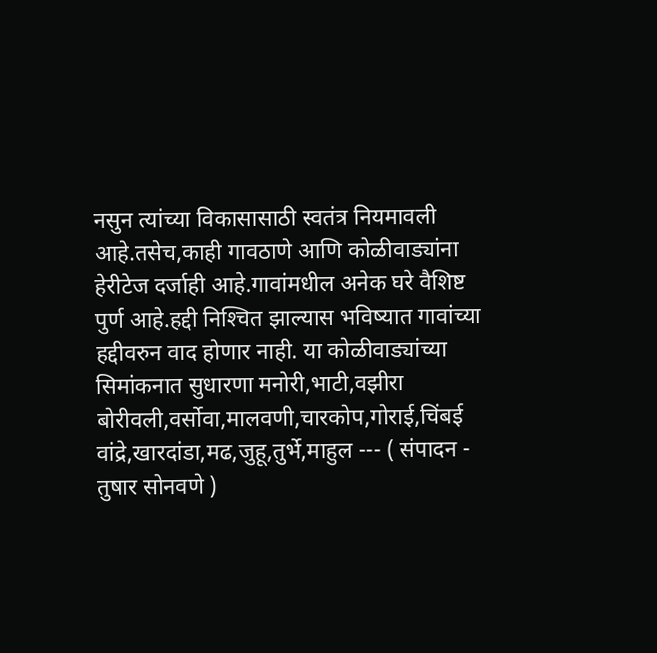नसुन त्यांच्या विकासासाठी स्वतंत्र नियमावली आहे.तसेच,काही गावठाणे आणि कोळीवाड्यांना हेरीटेज दर्जाही आहे.गावांमधील अनेक घरे वैशिष्ट पुर्ण आहे.हद्दी निश्‍चित झाल्यास भविष्यात गावांच्या हद्दीवरुन वाद होणार नाही. या कोळीवाड्यांच्या सिमांकनात सुधारणा मनोरी,भाटी,वझीरा बोरीवली,वर्सोवा,मालवणी,चारकोप,गोराई,चिंबई वांद्रे,खारदांडा,मढ,जुहू,तुर्भे,माहुल --- ( संपादन - तुषार सोनवणे )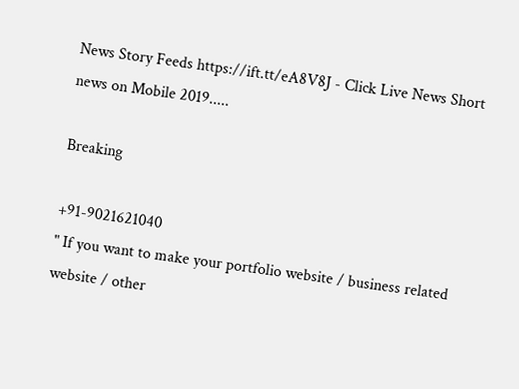News Story Feeds https://ift.tt/eA8V8J - Click Live News Short news on Mobile 2019.....

Breaking

+91-9021621040
" If you want to make your portfolio website / business related website / other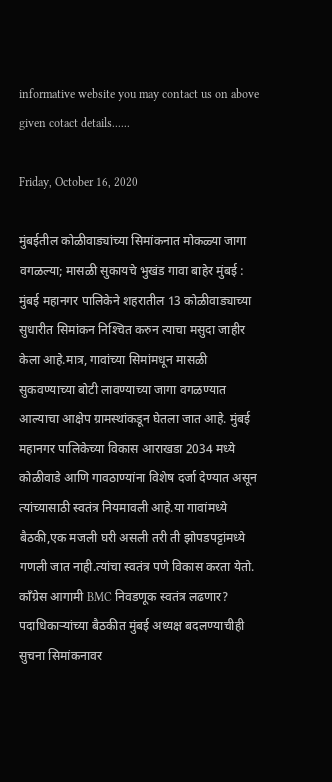informative website you may contact us on above given cotact details......

Friday, October 16, 2020

मुंबईतील कोळीवाड्यांच्या सिमांकनात मोकळ्या जागा वगळल्या; मासळी सुकायचे भुखंड गावा बाहेर मुंबई : मुंबई महानगर पालिकेने शहरातील 13 कोळीवाड्याच्या सुधारीत सिमांकन निश्‍चित करुन त्याचा मसुदा जाहीर केला आहे.मात्र, गावांच्या सिमांमधून मासळी सुकवण्याच्या बोटी लावण्याच्या जागा वगळण्यात आल्याचा आक्षेप ग्रामस्थांकडून घेतला जात आहे. मुंबई महानगर पालिकेच्या विकास आराखडा 2034 मध्ये कोळीवाडे आणि गावठाण्यांना विशेष दर्जा देण्यात असून त्यांच्यासाठी स्वतंत्र नियमावली आहे.या गावांमध्ये बैठकी,एक मजली घरी असली तरी ती झोपडपट्टांमध्ये गणली जात नाही.त्यांचा स्वतंत्र पणे विकास करता येतो. कॉंग्रेस आगामी BMC निवडणूक स्वतंत्र लढणार? पदाधिकाऱ्यांच्या बैठकीत मुंबई अध्यक्ष बदलण्याचीही सुचना सिमांकनावर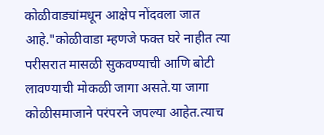कोळीवाड्यांमधून आक्षेप नोंदवला जात आहे."कोळीवाडा म्हणजे फक्त घरे नाहीत त्या परीसरात मासळी सुकवण्याची आणि बोटी लावण्याची मोकळी जागा असते.या जागा कोळीसमाजाने परंपरने जपल्या आहेत.त्याच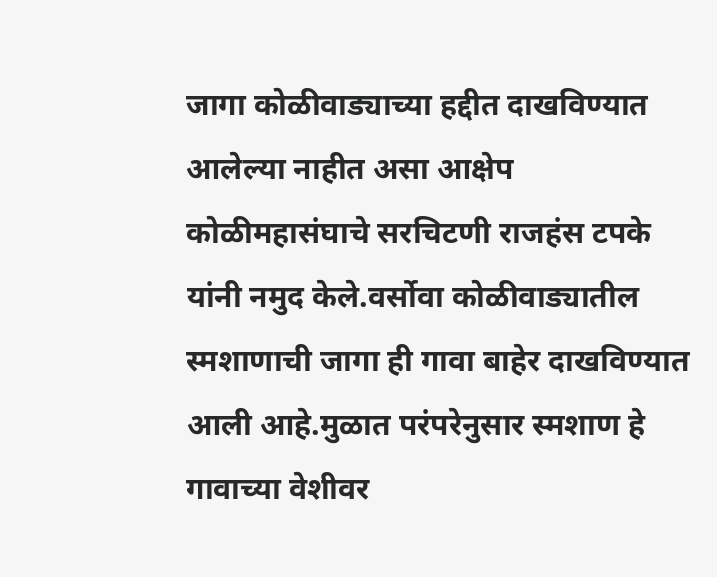जागा कोळीवाड्याच्या हद्दीत दाखविण्यात आलेल्या नाहीत असा आक्षेप कोळीमहासंघाचे सरचिटणी राजहंस टपके यांनी नमुद केले.वर्सोवा कोळीवाड्यातील स्मशाणाची जागा ही गावा बाहेर दाखविण्यात आली आहे.मुळात परंपरेनुसार स्मशाण हे गावाच्या वेशीवर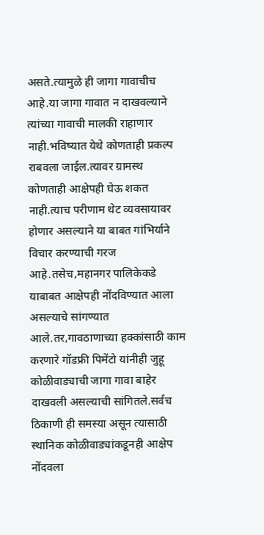असते.त्यामुळे ही जागा गावाचीच आहे.या जागा गावात न दाखवल्याने त्यांच्या गावाची मालकी राहाणार नाही.भविष्यात येथे कोणताही प्रकल्प राबवला जाईल.त्यावर ग्रामस्थ कोणताही आक्षेपही घेऊ शकत नाही.त्याच परीणाम थेट व्यवसायावर होणार असल्याने या बाबत गांभिर्याने विचार करण्याची गरज आहे.तसेच,महानगर पालिकेकडे याबाबत आक्षेपही नोंदविण्यात आला असल्याचे सांगण्यात आले.तर,गावठाणाच्या हक्कांसाठी काम करणारे गॉडफ्री पिमेंटो यांनीही जुहू कोळीवाड्याची जागा गावा बाहेर दाखवली असल्याची सांगितले.सर्वच ठिकाणी ही समस्या असून त्यासाठी स्थानिक कोळीवाड्यांकडूनही आक्षेप नोंदवला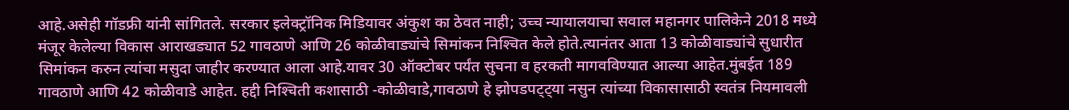आहे.असेही गॉडफ्री यांनी सांगितले. सरकार इलेक्ट्रॉनिक मिडियावर अंकुश का ठेवत नाही; उच्च न्यायालयाचा सवाल महानगर पालिकेने 2018 मध्ये मंजूर केलेल्या विकास आराखड्यात 52 गावठाणे आणि 26 कोळीवाड्यांचे सिमांकन निश्‍चित केले होते.त्यानंतर आता 13 कोळीवाड्यांचे सुधारीत सिमांकन करुन त्यांचा मसुदा जाहीर करण्यात आला आहे.यावर 30 ऑक्‍टोबर पर्यंत सुचना व हरकती मागवविण्यात आल्या आहेत.मुंबईत 189 गावठाणे आणि 42 कोळीवाडे आहेत. हद्दी निश्‍चिती कशासाठी -कोळीवाडे,गावठाणे हे झोपडपट्ट्या नसुन त्यांच्या विकासासाठी स्वतंत्र नियमावली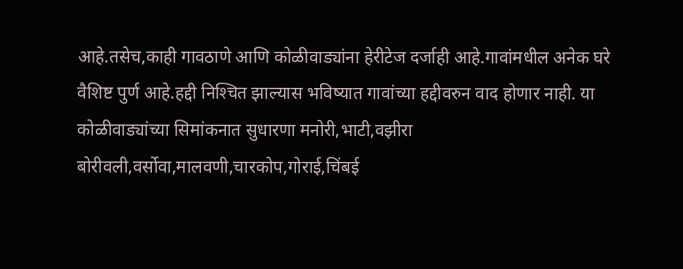आहे.तसेच,काही गावठाणे आणि कोळीवाड्यांना हेरीटेज दर्जाही आहे.गावांमधील अनेक घरे वैशिष्ट पुर्ण आहे.हद्दी निश्‍चित झाल्यास भविष्यात गावांच्या हद्दीवरुन वाद होणार नाही. या कोळीवाड्यांच्या सिमांकनात सुधारणा मनोरी,भाटी,वझीरा बोरीवली,वर्सोवा,मालवणी,चारकोप,गोराई,चिंबई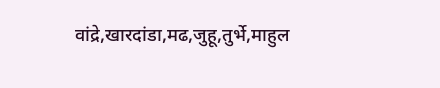वांद्रे,खारदांडा,मढ,जुहू,तुर्भे,माहुल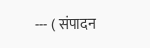--- ( संपादन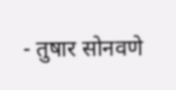- तुषार सोनवणे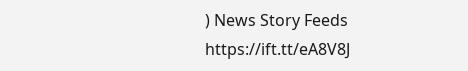) News Story Feeds https://ift.tt/eA8V8J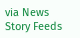via News Story Feeds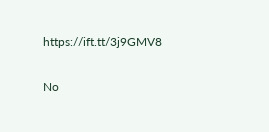https://ift.tt/3j9GMV8

No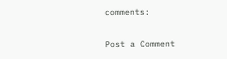comments:

Post a Comment